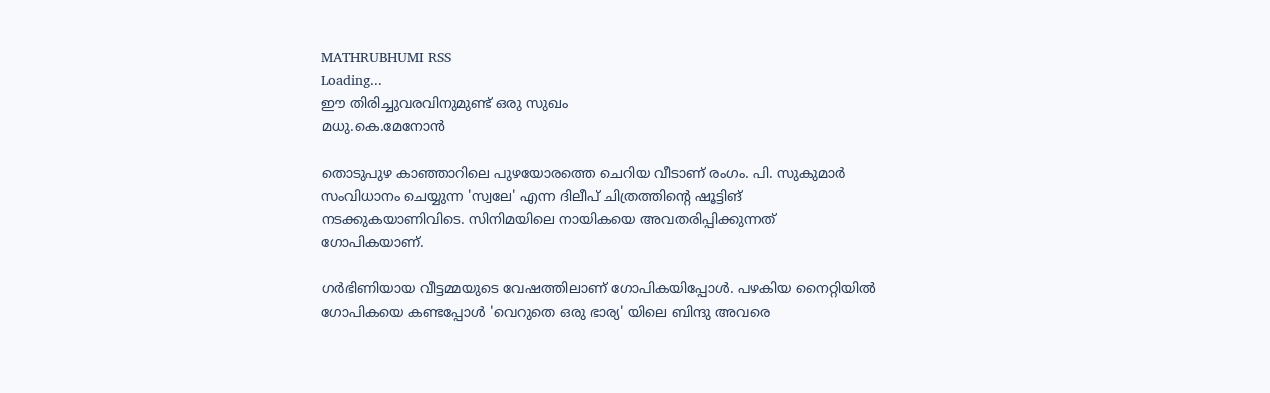MATHRUBHUMI RSS
Loading...
ഈ തിരിച്ചുവരവിനുമുണ്ട് ഒരു സുഖം
മധു.കെ.മേനോന്‍

തൊടുപുഴ കാഞ്ഞാറിലെ പുഴയോരത്തെ ചെറിയ വീടാണ് രംഗം. പി. സുകുമാര്‍ സംവിധാനം ചെയ്യുന്ന 'സ്വലേ' എന്ന ദിലീപ് ചിത്രത്തിന്റെ ഷൂട്ടിങ് നടക്കുകയാണിവിടെ. സിനിമയിലെ നായികയെ അവതരിപ്പിക്കുന്നത് ഗോപികയാണ്.

ഗര്‍ഭിണിയായ വീട്ടമ്മയുടെ വേഷത്തിലാണ് ഗോപികയിപ്പോള്‍. പഴകിയ നൈറ്റിയില്‍ ഗോപികയെ കണ്ടപ്പോള്‍ 'വെറുതെ ഒരു ഭാര്യ' യിലെ ബിന്ദു അവരെ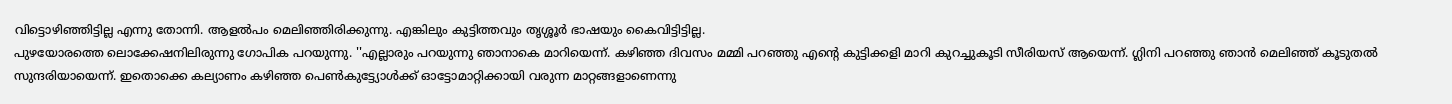വിട്ടൊഴിഞ്ഞിട്ടില്ല എന്നു തോന്നി. ആളല്‍പം മെലിഞ്ഞിരിക്കുന്നു. എങ്കിലും കുട്ടിത്തവും തൃശ്ശൂര്‍ ഭാഷയും കൈവിട്ടിട്ടില്ല.
പുഴയോരത്തെ ലൊക്കേഷനിലിരുന്നു ഗോപിക പറയുന്നു. ''എല്ലാരും പറയുന്നു ഞാനാകെ മാറിയെന്ന്. കഴിഞ്ഞ ദിവസം മമ്മി പറഞ്ഞു എന്റെ കുട്ടിക്കളി മാറി കുറച്ചുകൂടി സീരിയസ് ആയെന്ന്. ഗ്ലിനി പറഞ്ഞു ഞാന്‍ മെലിഞ്ഞ് കൂടുതല്‍ സുന്ദരിയായെന്ന്. ഇതൊക്കെ കല്യാണം കഴിഞ്ഞ പെണ്‍കുട്ട്യോള്‍ക്ക് ഓട്ടോമാറ്റിക്കായി വരുന്ന മാറ്റങ്ങളാണെന്നു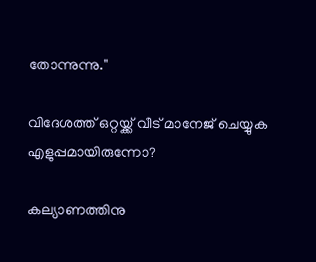തോന്നുന്നു.''

വിദേശത്ത് ഒറ്റയ്ക്ക് വീട് മാനേജ് ചെയ്യുക എളുപ്പമായിരുന്നോ?

കല്യാണത്തിനു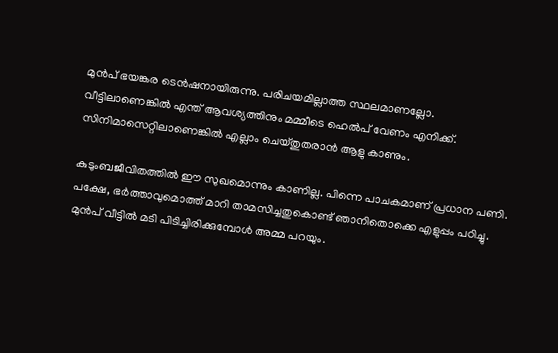മുന്‍പ് ഭയങ്കര ടെന്‍ഷനായിരുന്നു. പരിചയമില്ലാത്ത സ്ഥലമാണല്ലോ. വീട്ടിലാണെങ്കില്‍ എന്ത് ആവശ്യത്തിനും മമ്മീടെ ഹെല്‍പ് വേണം എനിക്ക്. സിനിമാസെറ്റിലാണെങ്കില്‍ എല്ലാം ചെയ്തുതരാന്‍ ആളു കാണും.

കുടുംബജീവിതത്തില്‍ ഈ സുഖമൊന്നും കാണില്ല. പിന്നെ പാചകമാണ് പ്രധാന പണി. പക്ഷേ, ഭര്‍ത്താവുമൊത്ത് മാറി താമസിച്ചതുകൊണ്ട് ഞാനിതൊക്കെ എളുപ്പം പഠിച്ചു. മുന്‍പ് വീട്ടില്‍ മടി പിടിച്ചിരിക്കുമ്പോള്‍ അമ്മ പറയും.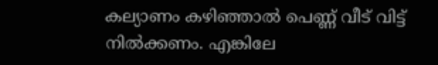കല്യാണം കഴിഞ്ഞാല്‍ പെണ്ണ് വീട് വിട്ട് നില്‍ക്കണം. എങ്കിലേ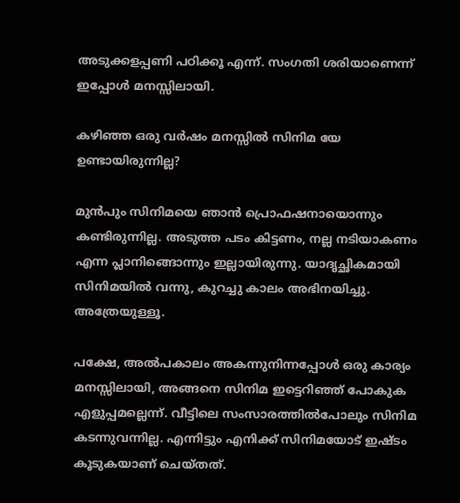അടുക്കളപ്പണി പഠിക്കൂ എന്ന്. സംഗതി ശരിയാണെന്ന് ഇപ്പോള്‍ മനസ്സിലായി.

കഴിഞ്ഞ ഒരു വര്‍ഷം മനസ്സില്‍ സിനിമ യേ ഉണ്ടായിരുന്നില്ല?

മുന്‍പും സിനിമയെ ഞാന്‍ പ്രൊഫഷനായൊന്നും കണ്ടിരുന്നില്ല. അടുത്ത പടം കിട്ടണം, നല്ല നടിയാകണം എന്ന പ്ലാനിങ്ങൊന്നും ഇല്ലായിരുന്നു. യാദൃച്ഛികമായി സിനിമയില്‍ വന്നു, കുറച്ചു കാലം അഭിനയിച്ചു. അത്രേയുള്ളൂ.

പക്ഷേ, അല്‍പകാലം അകന്നുനിന്നപ്പോള്‍ ഒരു കാര്യം മനസ്സിലായി, അങ്ങനെ സിനിമ ഇട്ടെറിഞ്ഞ് പോകുക എളുപ്പമല്ലെന്ന്. വീട്ടിലെ സംസാരത്തില്‍പോലും സിനിമ കടന്നുവന്നില്ല. എന്നിട്ടും എനിക്ക് സിനിമയോട് ഇഷ്ടം കൂടുകയാണ് ചെയ്തത്.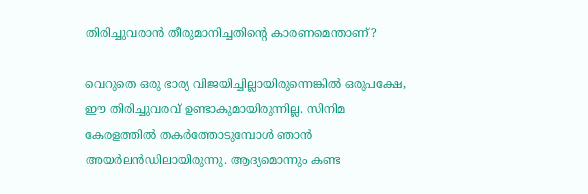തിരിച്ചുവരാന്‍ തീരുമാനിച്ചതിന്റെ കാരണമെന്താണ്?

വെറുതെ ഒരു ഭാര്യ വിജയിച്ചില്ലായിരുന്നെങ്കില്‍ ഒരുപക്ഷേ, ഈ തിരിച്ചുവരവ് ഉണ്ടാകുമായിരുന്നില്ല. സിനിമ കേരളത്തില്‍ തകര്‍ത്തോടുമ്പോള്‍ ഞാന്‍ അയര്‍ലന്‍ഡിലായിരുന്നു. ആദ്യമൊന്നും കണ്ട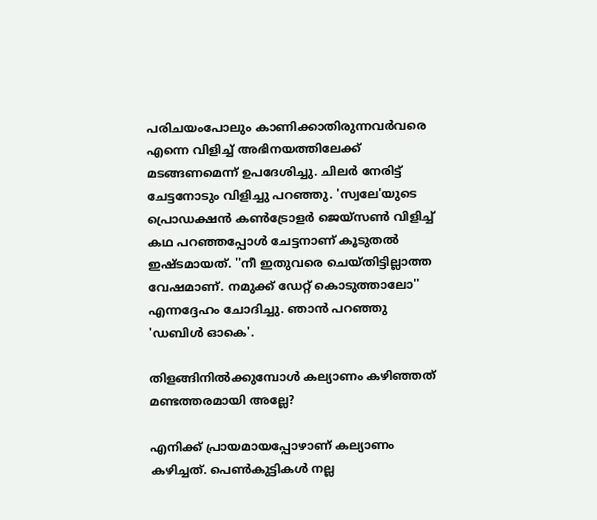പരിചയംപോലും കാണിക്കാതിരുന്നവര്‍വരെ എന്നെ വിളിച്ച് അഭിനയത്തിലേക്ക് മടങ്ങണമെന്ന് ഉപദേശിച്ചു. ചിലര്‍ നേരിട്ട് ചേട്ടനോടും വിളിച്ചു പറഞ്ഞു. 'സ്വലേ'യുടെ പ്രൊഡക്ഷന്‍ കണ്‍ട്രോളര്‍ ജെയ്‌സണ്‍ വിളിച്ച് കഥ പറഞ്ഞപ്പോള്‍ ചേട്ടനാണ് കൂടുതല്‍ ഇഷ്ടമായത്. ''നീ ഇതുവരെ ചെയ്തിട്ടില്ലാത്ത വേഷമാണ്. നമുക്ക് ഡേറ്റ് കൊടുത്താലോ'' എന്നദ്ദേഹം ചോദിച്ചു. ഞാന്‍ പറഞ്ഞു 'ഡബിള്‍ ഓകെ'.

തിളങ്ങിനില്‍ക്കുമ്പോള്‍ കല്യാണം കഴിഞ്ഞത് മണ്ടത്തരമായി അല്ലേ?

എനിക്ക് പ്രായമായപ്പോഴാണ് കല്യാണം കഴിച്ചത്. പെണ്‍കുട്ടികള്‍ നല്ല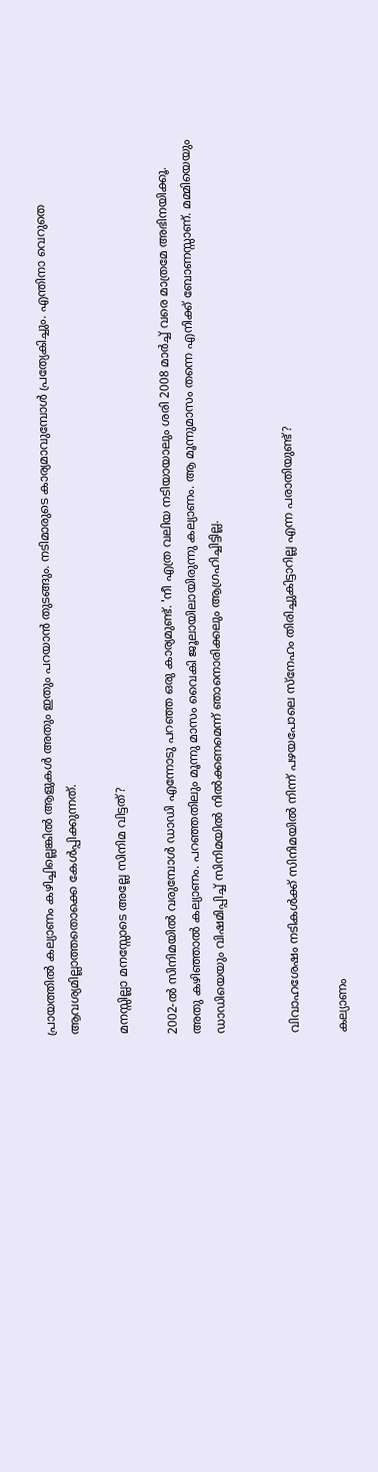പ്രായത്തില്‍ കല്യാണം കഴിച്ചില്ലെങ്കില്‍ ആളുകള്‍ അതും ഇതും പറയാന്‍ തുടങ്ങും. നടിമാരുടെ കാര്യമാവുമ്പോള്‍ പ്രത്യേകിച്ചും. എന്തിനാ വെറുതെ ആവശ്യമില്ലാത്തതൊക്കെ കേള്‍പ്പിക്കുന്നത്.

മനസ്സില്ലാ മനസ്സോടെ അല്ലേ സിനിമ വിട്ടത്?

2002-ല്‍ സിനിമയില്‍ വരുമ്പോള്‍ ഡാഡി എന്നോടു പറഞ്ഞ ഒരു കാര്യമുണ്ട്. 'നീ എത്ര വലിയ നടിയായാലും ശരി 2008 മാര്‍ച്ച് വരെ മാത്രമേ അഭിനയിക്കൂ. അതു കഴിഞ്ഞാല്‍ കല്യാണം. പറഞ്ഞതിലും മൂന്നു മാസം വൈകി ജൂലായിലായിരുന്നു കല്യാണം. ആ മൂന്നുമാസം തന്നെ എനിക്ക് ബോണസ്സാണ്. മമ്മിയെയും ഡാഡിയെയും വിഷമിപ്പിച്ച് സിനിമയില്‍ നില്‍ക്കണമെന്ന് ഞാനൊരിക്കലും ആഗ്രഹിച്ചിട്ടില്ല.


വിവാഹശേഷം നടികള്‍ക്ക് സിനിമയില്‍ നിന്ന് പഴയപോലെ സ്‌നേഹം തിരിച്ചുകിട്ടാറില്ല എന്ന പരാതിയുണ്ട്?

കല്യാണം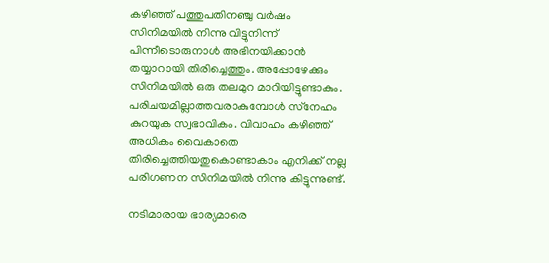കഴിഞ്ഞ് പത്തുപതിനഞ്ചു വര്‍ഷം സിനിമയില്‍ നിന്നു വിട്ടുനിന്ന് പിന്നീടൊരുനാള്‍ അഭിനയിക്കാന്‍ തയ്യാറായി തിരിച്ചെത്തും. അപ്പോഴേക്കും സിനിമയില്‍ ഒരു തലമുറ മാറിയിട്ടുണ്ടാകും. പരിചയമില്ലാത്തവരാകുമ്പോള്‍ സ്‌നേഹം കുറയുക സ്വഭാവികം. വിവാഹം കഴിഞ്ഞ് അധികം വൈകാതെ തിരിച്ചെത്തിയതുകൊണ്ടാകാം എനിക്ക് നല്ല പരിഗണന സിനിമയില്‍ നിന്നു കിട്ടുന്നുണ്ട്.

നടിമാരായ ഭാര്യമാരെ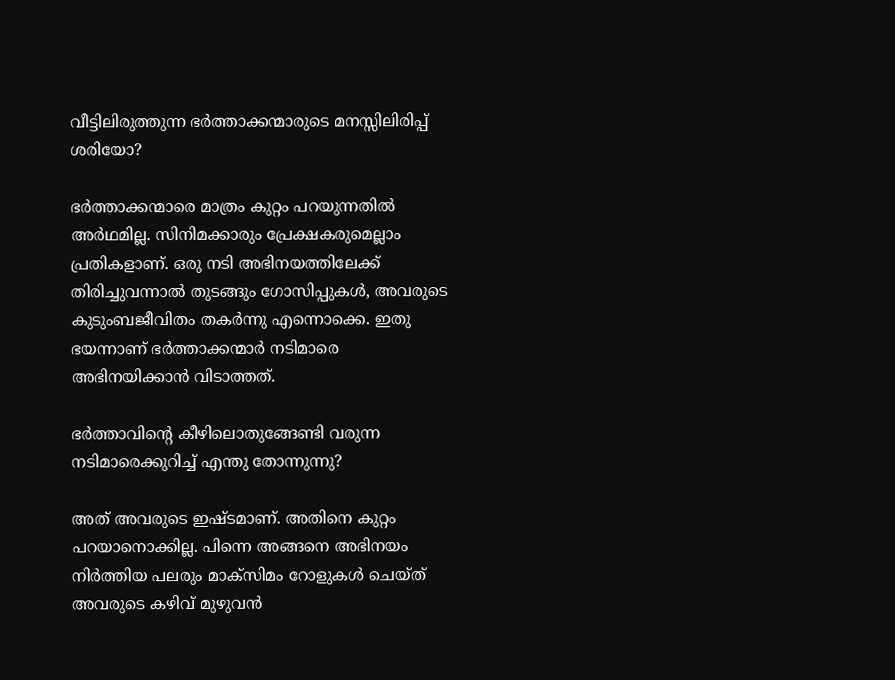വീട്ടിലിരുത്തുന്ന ഭര്‍ത്താക്കന്മാരുടെ മനസ്സിലിരിപ്പ് ശരിയോ?

ഭര്‍ത്താക്കന്മാരെ മാത്രം കുറ്റം പറയുന്നതില്‍ അര്‍ഥമില്ല. സിനിമക്കാരും പ്രേക്ഷകരുമെല്ലാം പ്രതികളാണ്. ഒരു നടി അഭിനയത്തിലേക്ക് തിരിച്ചുവന്നാല്‍ തുടങ്ങും ഗോസിപ്പുകള്‍, അവരുടെ കുടുംബജീവിതം തകര്‍ന്നു എന്നൊക്കെ. ഇതു ഭയന്നാണ് ഭര്‍ത്താക്കന്മാര്‍ നടിമാരെ അഭിനയിക്കാന്‍ വിടാത്തത്.

ഭര്‍ത്താവിന്റെ കീഴിലൊതുങ്ങേണ്ടി വരുന്ന നടിമാരെക്കുറിച്ച് എന്തു തോന്നുന്നു?

അത് അവരുടെ ഇഷ്ടമാണ്. അതിനെ കുറ്റം പറയാനൊക്കില്ല. പിന്നെ അങ്ങനെ അഭിനയം നിര്‍ത്തിയ പലരും മാക്‌സിമം റോളുകള്‍ ചെയ്ത് അവരുടെ കഴിവ് മുഴുവന്‍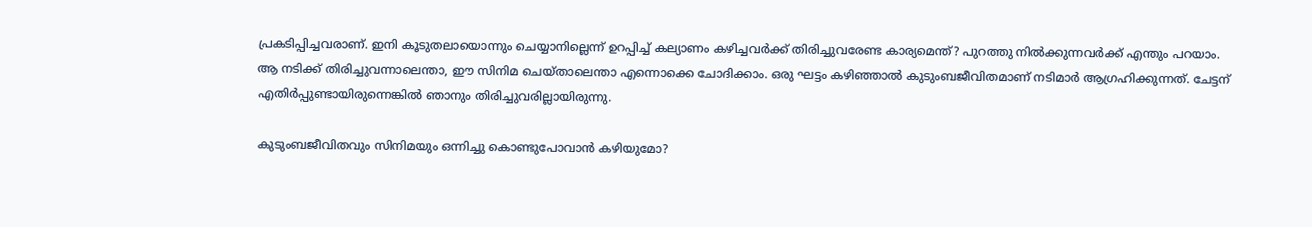പ്രകടിപ്പിച്ചവരാണ്. ഇനി കൂടുതലായൊന്നും ചെയ്യാനില്ലെന്ന് ഉറപ്പിച്ച് കല്യാണം കഴിച്ചവര്‍ക്ക് തിരിച്ചുവരേണ്ട കാര്യമെന്ത്? പുറത്തു നില്‍ക്കുന്നവര്‍ക്ക് എന്തും പറയാം. ആ നടിക്ക് തിരിച്ചുവന്നാലെന്താ, ഈ സിനിമ ചെയ്താലെന്താ എന്നൊക്കെ ചോദിക്കാം. ഒരു ഘട്ടം കഴിഞ്ഞാല്‍ കുടുംബജീവിതമാണ് നടിമാര്‍ ആഗ്രഹിക്കുന്നത്. ചേട്ടന് എതിര്‍പ്പുണ്ടായിരുന്നെങ്കില്‍ ഞാനും തിരിച്ചുവരില്ലായിരുന്നു.

കുടുംബജീവിതവും സിനിമയും ഒന്നിച്ചു കൊണ്ടുപോവാന്‍ കഴിയുമോ?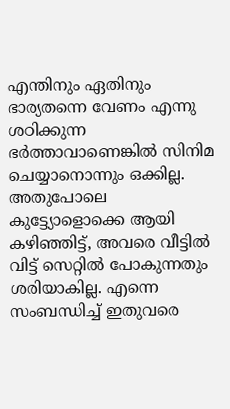എന്തിനും ഏതിനും ഭാര്യതന്നെ വേണം എന്നു ശഠിക്കുന്ന ഭര്‍ത്താവാണെങ്കില്‍ സിനിമ ചെയ്യാനൊന്നും ഒക്കില്ല. അതുപോലെ കുട്ട്യോളൊക്കെ ആയി കഴിഞ്ഞിട്ട്, അവരെ വീട്ടില്‍ വിട്ട് സെറ്റില്‍ പോകുന്നതും ശരിയാകില്ല. എന്നെ സംബന്ധിച്ച് ഇതുവരെ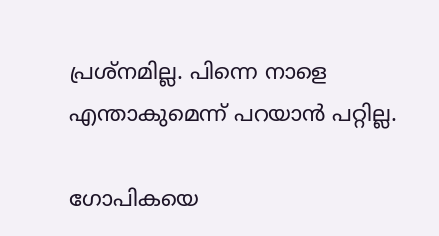പ്രശ്‌നമില്ല. പിന്നെ നാളെ എന്താകുമെന്ന് പറയാന്‍ പറ്റില്ല.

ഗോപികയെ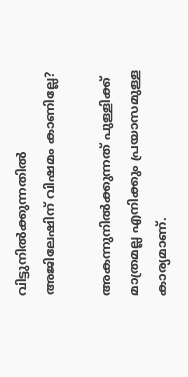വിട്ടുനില്‍ക്കുന്നതില്‍ അജിലേഷിന് വിഷമം കാണില്ലേ?

അകന്നുനില്‍ക്കുന്നത് പുള്ളിക്ക് മാത്രമല്ല എനിക്കും പ്രയാസമുള്ള കാര്യമാണ്.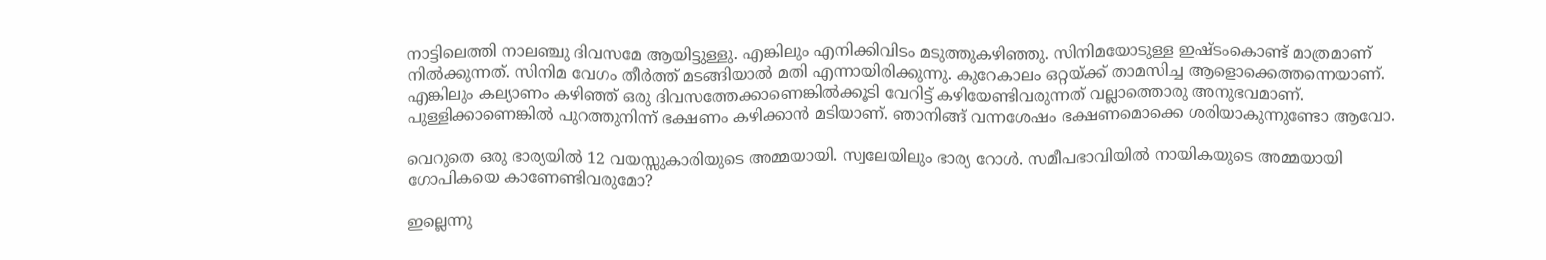നാട്ടിലെത്തി നാലഞ്ചു ദിവസമേ ആയിട്ടുള്ളു. എങ്കിലും എനിക്കിവിടം മടുത്തുകഴിഞ്ഞു. സിനിമയോടുള്ള ഇഷ്ടംകൊണ്ട് മാത്രമാണ് നില്‍ക്കുന്നത്. സിനിമ വേഗം തീര്‍ത്ത് മടങ്ങിയാല്‍ മതി എന്നായിരിക്കുന്നു. കുറേകാലം ഒറ്റയ്ക്ക് താമസിച്ച ആളൊക്കെത്തന്നെയാണ്. എങ്കിലും കല്യാണം കഴിഞ്ഞ് ഒരു ദിവസത്തേക്കാണെങ്കില്‍ക്കൂടി വേറിട്ട് കഴിയേണ്ടിവരുന്നത് വല്ലാത്തൊരു അനുഭവമാണ്. പുള്ളിക്കാണെങ്കില്‍ പുറത്തുനിന്ന് ഭക്ഷണം കഴിക്കാന്‍ മടിയാണ്. ഞാനിങ്ങ് വന്നശേഷം ഭക്ഷണമൊക്കെ ശരിയാകുന്നുണ്ടോ ആവോ.

വെറുതെ ഒരു ഭാര്യയില്‍ 12 വയസ്സുകാരിയുടെ അമ്മയായി. സ്വലേയിലും ഭാര്യ റോള്‍. സമീപഭാവിയില്‍ നായികയുടെ അമ്മയായി ഗോപികയെ കാണേണ്ടിവരുമോ?

ഇല്ലെന്നു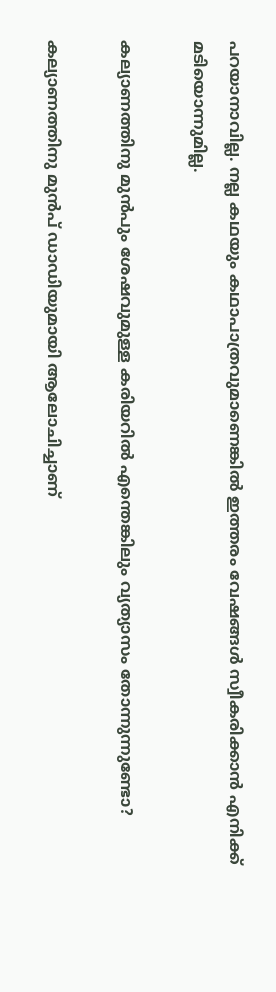പറയാനാവില്ല. നല്ല കഥയും കഥാപാത്രവുമാണെങ്കില്‍ ഇത്തരം വേഷങ്ങള്‍ സ്വീകരിക്കാന്‍ എനിക്ക് മടിയൊന്നുമില്ല.

കല്യാണത്തിനു മുന്‍പും ശേഷവുമുള്ള കരിയറില്‍ എന്തെങ്കിലും വ്യത്യാസം തോന്നുന്നുണ്ടോ?

കല്യാണത്തിനു മുന്‍പ് ഡാഡിയുമായി ആലോചിച്ചാണ്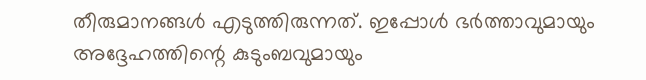തീരുമാനങ്ങള്‍ എടുത്തിരുന്നത്. ഇപ്പോള്‍ ഭര്‍ത്താവുമായും അദ്ദേഹത്തിന്റെ കുടുംബവുമായും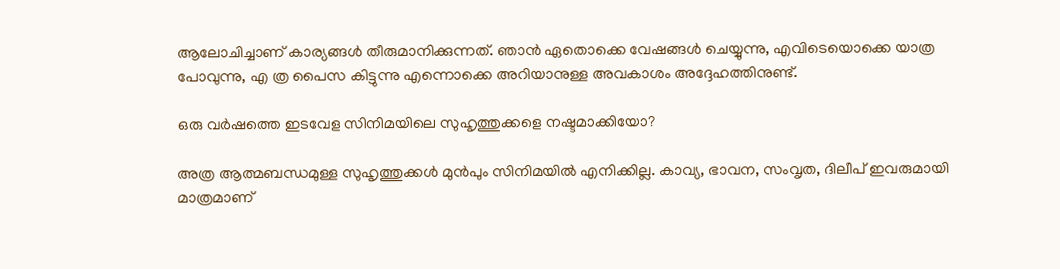ആലോചിച്ചാണ് കാര്യങ്ങള്‍ തീരുമാനിക്കുന്നത്. ഞാന്‍ ഏതൊക്കെ വേഷങ്ങള്‍ ചെയ്യുന്നു, എവിടെയൊക്കെ യാത്ര പോവുന്നു, എ ത്ര പൈസ കിട്ടുന്നു എന്നൊക്കെ അറിയാനുള്ള അവകാശം അദ്ദേഹത്തിനുണ്ട്.

ഒരു വര്‍ഷത്തെ ഇടവേള സിനിമയിലെ സുഹൃത്തുക്കളെ നഷ്ടമാക്കിയോ?

അത്ര ആത്മബന്ധമുള്ള സുഹൃത്തുക്കള്‍ മുന്‍പും സിനിമയില്‍ എനിക്കില്ല. കാവ്യ, ഭാവന, സംവൃത, ദിലീപ് ഇവരുമായി മാത്രമാണ്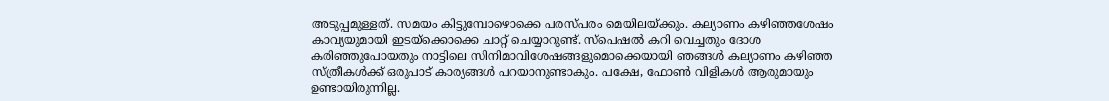അടുപ്പമുള്ളത്. സമയം കിട്ടുമ്പോഴൊക്കെ പരസ്പരം മെയിലയ്ക്കും. കല്യാണം കഴിഞ്ഞശേഷം കാവ്യയുമായി ഇടയ്‌ക്കൊക്കെ ചാറ്റ് ചെയ്യാറുണ്ട്. സ്‌പെഷല്‍ കറി വെച്ചതും ദോശ കരിഞ്ഞുപോയതും നാട്ടിലെ സിനിമാവിശേഷങ്ങളുമൊക്കെയായി ഞങ്ങള്‍ കല്യാണം കഴിഞ്ഞ സ്ത്രീകള്‍ക്ക് ഒരുപാട് കാര്യങ്ങള്‍ പറയാനുണ്ടാകും. പക്ഷേ, ഫോണ്‍ വിളികള്‍ ആരുമായും ഉണ്ടായിരുന്നില്ല.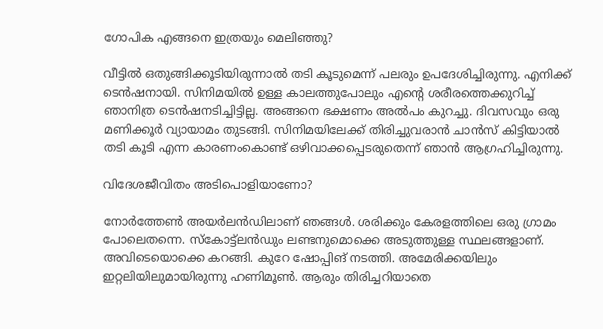ഗോപിക എങ്ങനെ ഇത്രയും മെലിഞ്ഞു?

വീട്ടില്‍ ഒതുങ്ങിക്കൂടിയിരുന്നാല്‍ തടി കൂടുമെന്ന് പലരും ഉപദേശിച്ചിരുന്നു. എനിക്ക് ടെന്‍ഷനായി. സിനിമയില്‍ ഉള്ള കാലത്തുപോലും എന്റെ ശരീരത്തെക്കുറിച്ച് ഞാനിത്ര ടെന്‍ഷനടിച്ചിട്ടില്ല. അങ്ങനെ ഭക്ഷണം അല്‍പം കുറച്ചു. ദിവസവും ഒരു മണിക്കൂര്‍ വ്യായാമം തുടങ്ങി. സിനിമയിലേക്ക് തിരിച്ചുവരാന്‍ ചാന്‍സ് കിട്ടിയാല്‍ തടി കൂടി എന്ന കാരണംകൊണ്ട് ഒഴിവാക്കപ്പെടരുതെന്ന് ഞാന്‍ ആഗ്രഹിച്ചിരുന്നു.

വിദേശജീവിതം അടിപൊളിയാണോ?

നോര്‍ത്തേണ്‍ അയര്‍ലന്‍ഡിലാണ് ഞങ്ങള്‍. ശരിക്കും കേരളത്തിലെ ഒരു ഗ്രാമം പോലെതന്നെ. സ്‌കോട്ട്‌ലന്‍ഡും ലണ്ടനുമൊക്കെ അടുത്തുള്ള സ്ഥലങ്ങളാണ്. അവിടെയൊക്കെ കറങ്ങി. കുറേ ഷോപ്പിങ് നടത്തി. അമേരിക്കയിലും ഇറ്റലിയിലുമായിരുന്നു ഹണിമൂണ്‍. ആരും തിരിച്ചറിയാതെ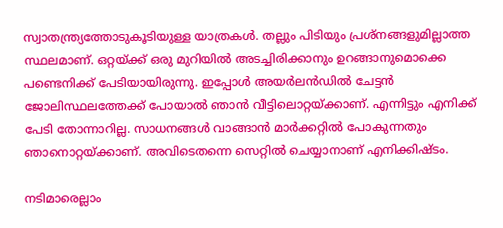സ്വാതന്ത്ര്യത്തോടുകൂടിയുള്ള യാത്രകള്‍. തല്ലും പിടിയും പ്രശ്‌നങ്ങളുമില്ലാത്ത സ്ഥലമാണ്. ഒറ്റയ്ക്ക് ഒരു മുറിയില്‍ അടച്ചിരിക്കാനും ഉറങ്ങാനുമൊക്കെ പണ്ടെനിക്ക് പേടിയായിരുന്നു. ഇപ്പോള്‍ അയര്‍ലന്‍ഡില്‍ ചേട്ടന്‍ ജോലിസ്ഥലത്തേക്ക് പോയാല്‍ ഞാന്‍ വീട്ടിലൊറ്റയ്ക്കാണ്. എന്നിട്ടും എനിക്ക് പേടി തോന്നാറില്ല. സാധനങ്ങള്‍ വാങ്ങാന്‍ മാര്‍ക്കറ്റില്‍ പോകുന്നതും ഞാനൊറ്റയ്ക്കാണ്. അവിടെതന്നെ സെറ്റില്‍ ചെയ്യാനാണ് എനിക്കിഷ്ടം.

നടിമാരെല്ലാം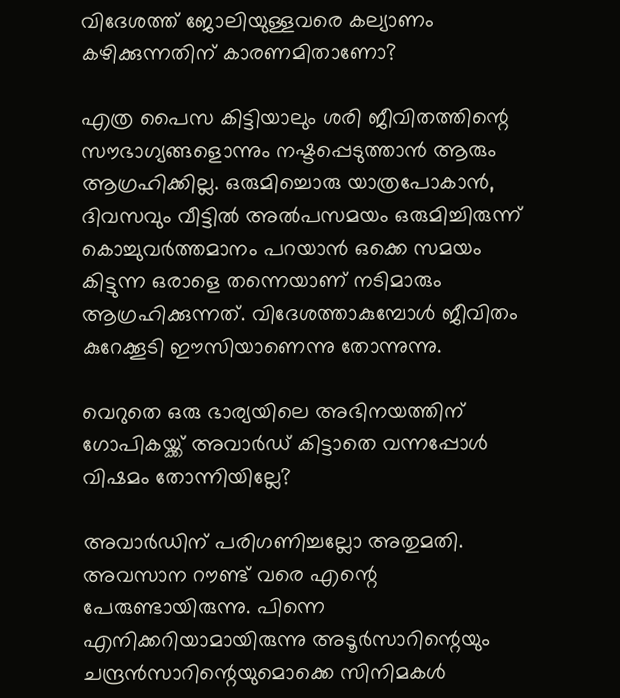വിദേശത്ത് ജോലിയുള്ളവരെ കല്യാണം കഴിക്കുന്നതിന് കാരണമിതാണോ?

എത്ര പൈസ കിട്ടിയാലും ശരി ജീവിതത്തിന്റെ സൗഭാഗ്യങ്ങളൊന്നും നഷ്ടപ്പെടുത്താന്‍ ആരും ആഗ്രഹിക്കില്ല. ഒരുമിച്ചൊരു യാത്രപോകാന്‍, ദിവസവും വീട്ടില്‍ അല്‍പസമയം ഒരുമിച്ചിരുന്ന് കൊച്ചുവര്‍ത്തമാനം പറയാന്‍ ഒക്കെ സമയം കിട്ടുന്ന ഒരാളെ തന്നെയാണ് നടിമാരും ആഗ്രഹിക്കുന്നത്. വിദേശത്താകുമ്പോള്‍ ജീവിതം കുറേക്കൂടി ഈസിയാണെന്നു തോന്നുന്നു.

വെറുതെ ഒരു ഭാര്യയിലെ അഭിനയത്തിന് ഗോപികയ്ക്ക് അവാര്‍ഡ് കിട്ടാതെ വന്നപ്പോള്‍ വിഷമം തോന്നിയില്ലേ?

അവാര്‍ഡിന് പരിഗണിച്ചല്ലോ അതുമതി. അവസാന റൗണ്ട് വരെ എന്റെ പേരുണ്ടായിരുന്നു. പിന്നെ എനിക്കറിയാമായിരുന്നു അടൂര്‍സാറിന്റെയും ചന്ദ്രന്‍സാറിന്റെയുമൊക്കെ സിനിമകള്‍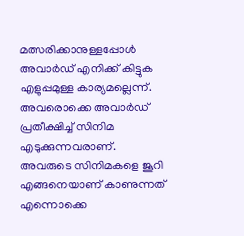മത്സരിക്കാനുള്ളപ്പോള്‍ അവാര്‍ഡ് എനിക്ക് കിട്ടുക എളുപ്പമുള്ള കാര്യമല്ലെന്ന്. അവരൊക്കെ അവാര്‍ഡ് പ്രതീക്ഷിച്ച് സിനിമ എടുക്കുന്നവരാണ്. അവരുടെ സിനിമകളെ ജൂറി എങ്ങനെയാണ് കാണുന്നത് എന്നൊക്കെ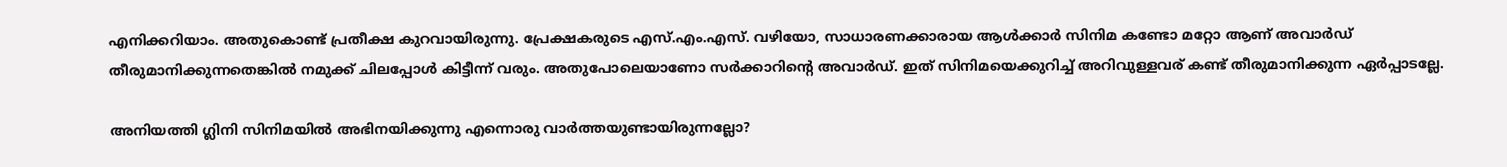എനിക്കറിയാം. അതുകൊണ്ട് പ്രതീക്ഷ കുറവായിരുന്നു. പ്രേക്ഷകരുടെ എസ്.എം.എസ്. വഴിയോ, സാധാരണക്കാരായ ആള്‍ക്കാര്‍ സിനിമ കണ്ടോ മറ്റോ ആണ് അവാര്‍ഡ് തീരുമാനിക്കുന്നതെങ്കില്‍ നമുക്ക് ചിലപ്പോള്‍ കിട്ടീന്ന് വരും. അതുപോലെയാണോ സര്‍ക്കാറിന്റെ അവാര്‍ഡ്. ഇത് സിനിമയെക്കുറിച്ച് അറിവുള്ളവര് കണ്ട് തീരുമാനിക്കുന്ന ഏര്‍പ്പാടല്ലേ.

അനിയത്തി ഗ്ലിനി സിനിമയില്‍ അഭിനയിക്കുന്നു എന്നൊരു വാര്‍ത്തയുണ്ടായിരുന്നല്ലോ?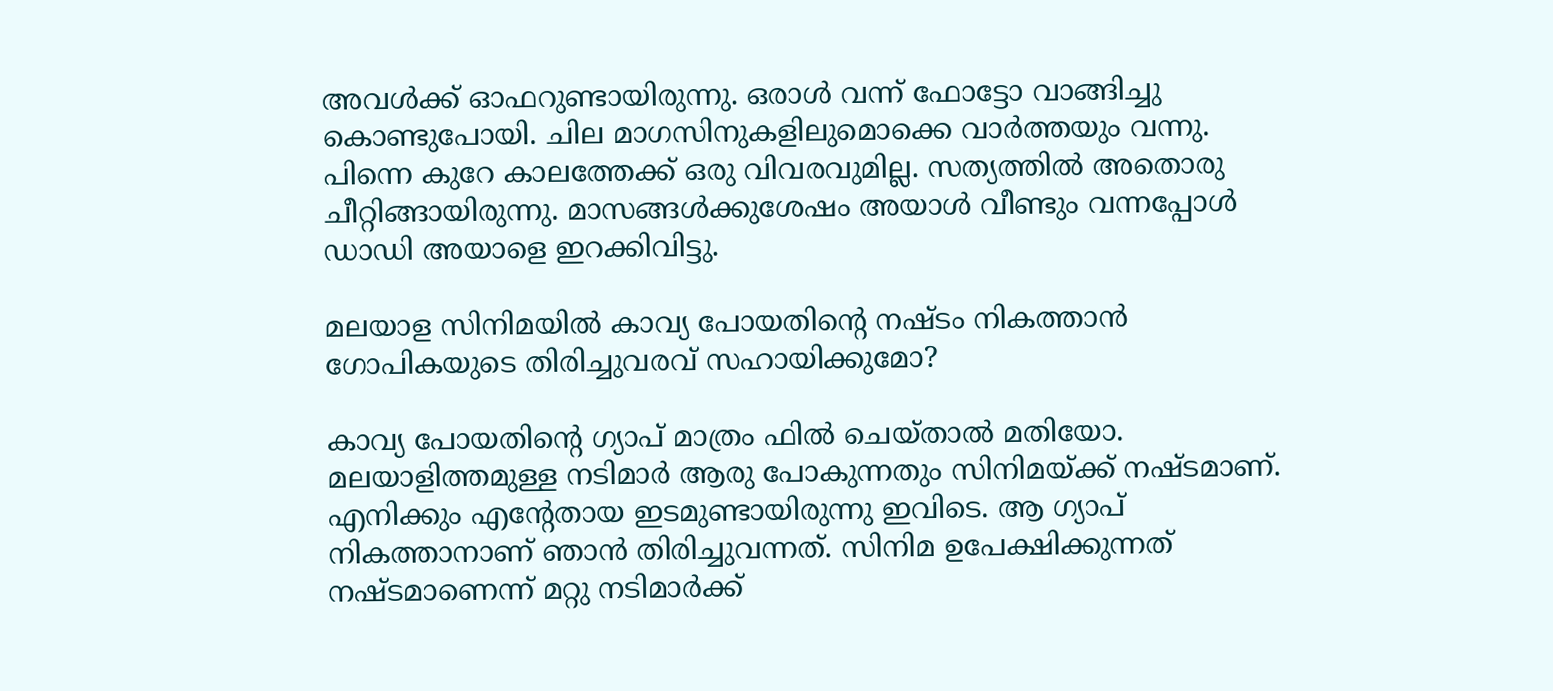അവള്‍ക്ക് ഓഫറുണ്ടായിരുന്നു. ഒരാള്‍ വന്ന് ഫോട്ടോ വാങ്ങിച്ചു കൊണ്ടുപോയി. ചില മാഗസിനുകളിലുമൊക്കെ വാര്‍ത്തയും വന്നു. പിന്നെ കുറേ കാലത്തേക്ക് ഒരു വിവരവുമില്ല. സത്യത്തില്‍ അതൊരു ചീറ്റിങ്ങായിരുന്നു. മാസങ്ങള്‍ക്കുശേഷം അയാള്‍ വീണ്ടും വന്നപ്പോള്‍ ഡാഡി അയാളെ ഇറക്കിവിട്ടു.

മലയാള സിനിമയില്‍ കാവ്യ പോയതിന്റെ നഷ്ടം നികത്താന്‍ ഗോപികയുടെ തിരിച്ചുവരവ് സഹായിക്കുമോ?

കാവ്യ പോയതിന്റെ ഗ്യാപ് മാത്രം ഫില്‍ ചെയ്താല്‍ മതിയോ. മലയാളിത്തമുള്ള നടിമാര്‍ ആരു പോകുന്നതും സിനിമയ്ക്ക് നഷ്ടമാണ്. എനിക്കും എന്റേതായ ഇടമുണ്ടായിരുന്നു ഇവിടെ. ആ ഗ്യാപ് നികത്താനാണ് ഞാന്‍ തിരിച്ചുവന്നത്. സിനിമ ഉപേക്ഷിക്കുന്നത് നഷ്ടമാണെന്ന് മറ്റു നടിമാര്‍ക്ക്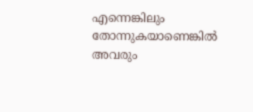എന്നെങ്കിലും തോന്നുകയാണെങ്കില്‍ അവരും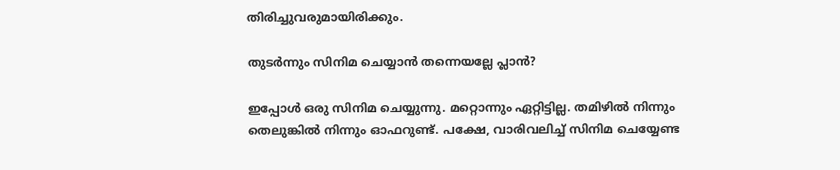തിരിച്ചുവരുമായിരിക്കും.

തുടര്‍ന്നും സിനിമ ചെയ്യാന്‍ തന്നെയല്ലേ പ്ലാന്‍?

ഇപ്പോള്‍ ഒരു സിനിമ ചെയ്യുന്നു. മറ്റൊന്നും ഏറ്റിട്ടില്ല. തമിഴില്‍ നിന്നും തെലുങ്കില്‍ നിന്നും ഓഫറുണ്ട്. പക്ഷേ, വാരിവലിച്ച് സിനിമ ചെയ്യേണ്ട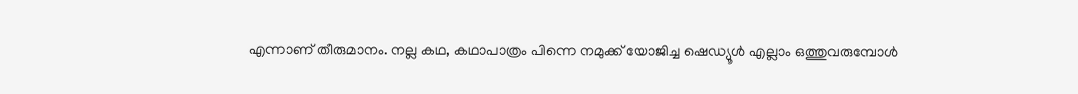എന്നാണ് തീരുമാനം. നല്ല കഥ, കഥാപാത്രം പിന്നെ നമുക്ക് യോജിച്ച ഷെഡ്യൂള്‍ എല്ലാം ഒത്തുവരുമ്പോള്‍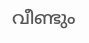വീണ്ടും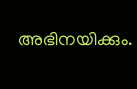അഭിനയിക്കും.